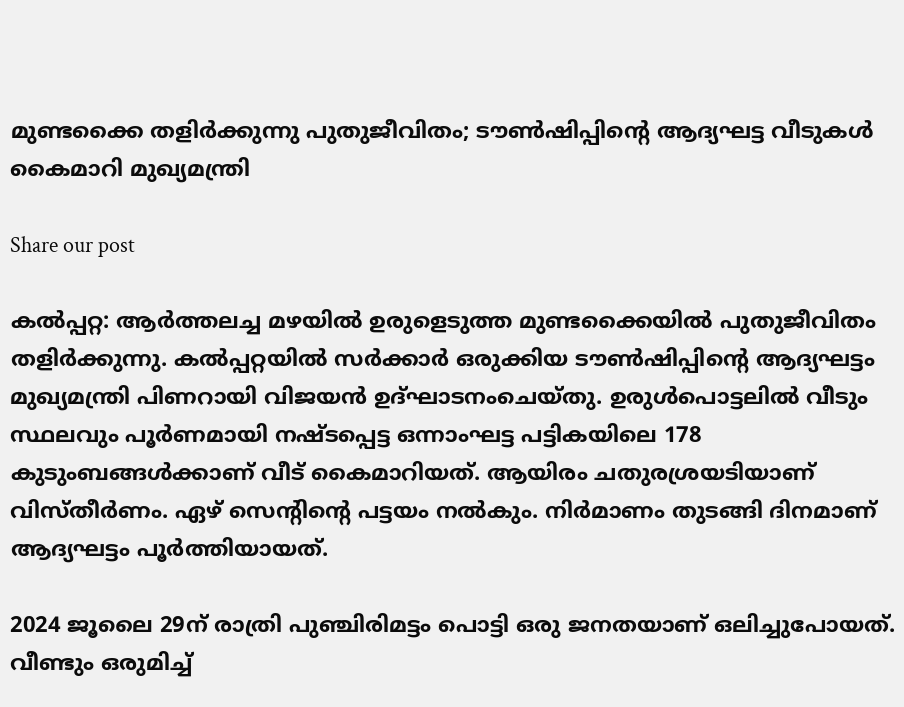മുണ്ടക്കൈ തളിർക്കുന്നു പുതുജീവിതം; ട‍ൗൺഷിപ്പിന്റെ ആദ്യഘട്ട വീടുകൾ കൈമാറി മുഖ്യമന്ത്രി

Share our post

കൽപ്പറ്റ: ആർത്തലച്ച മഴയിൽ ഉരുളെടുത്ത മുണ്ടക്കൈയിൽ പുതുജീവിതം തളിർക്കുന്നു. കൽപ്പറ്റയിൽ സർക്കാർ ഒരുക്കിയ ട‍ൗൺഷിപ്പിന്റെ ആദ്യഘട്ടം മുഖ്യമന്ത്രി പിണറായി വിജയൻ ഉദ്‌ഘാടനംചെയ്തു. ഉരുൾപൊട്ടലിൽ വീടും സ്ഥലവും പൂർണമായി നഷ്‌ടപ്പെട്ട ഒന്നാംഘട്ട പട്ടികയിലെ 178 കുടുംബങ്ങൾക്കാണ് വീട്‌ കൈമാറിയത്. ആയിരം ചതുരശ്രയടിയാണ്‌ വിസ്‌തീർണം. ഏഴ്‌ സെന്റിന്റെ പട്ടയം നൽകും. നിർമാണം തുടങ്ങി ദിനമാണ്‌ ആദ്യഘട്ടം പൂർത്തിയായത്‌.

2024 ജൂലൈ 29ന്‌ രാത്രി പുഞ്ചിരിമട്ടം പൊട്ടി ഒരു ജനതയാണ്‌ ഒലിച്ചുപോയത്‌. വീണ്ടും ഒരുമിച്ച്‌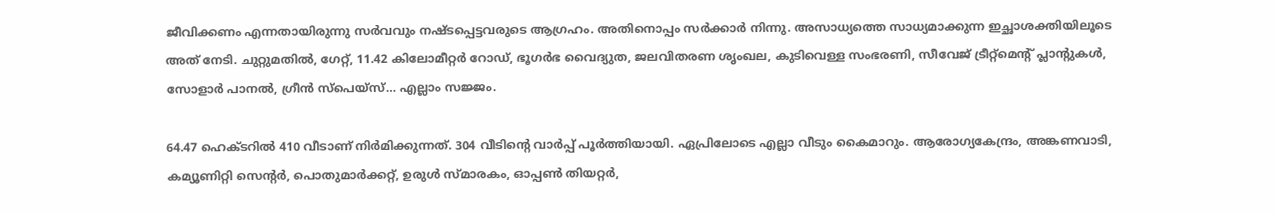ജീവിക്കണം എന്നതായിരുന്നു സർവവും നഷ്‌ടപ്പെട്ടവരുടെ ആഗ്രഹം. അതിനൊപ്പം സർക്കാർ നിന്നു. അസാധ്യത്തെ സാധ്യമാക്കുന്ന ഇച്ഛാശക്തിയിലൂടെ അത്‌ നേടി. ചുറ്റുമതിൽ, ഗേറ്റ്, 11.42 കിലോമീറ്റർ റോഡ്‌, ഭൂഗർഭ വൈദ്യുത, ജലവിതരണ ശൃംഖല, കുടിവെള്ള സംഭരണി, സീവേജ്‌ ട്രീറ്റ്‌മെന്റ്‌ പ്ലാന്റുകൾ, സോളാർ പാനൽ, ഗ്രീൻ സ്‌പെയ്‌സ്‌… എല്ലാം സജ്ജം.

64.47 ഹെക്‌ടറിൽ 410 വീടാണ്‌ നിർമിക്കുന്നത്‌. 304 വീടിന്റെ വാർപ്പ്‌ പൂർത്തിയായി. ഏപ്രിലോടെ എല്ലാ വീടും കൈമാറും. ആരോഗ്യകേന്ദ്രം, അങ്കണവാടി, കമ്യൂണിറ്റി സെന്റർ, പൊതുമാർക്കറ്റ്‌, ഉരുൾ സ്‌മാരകം, ഓപ്പൺ തിയറ്റർ,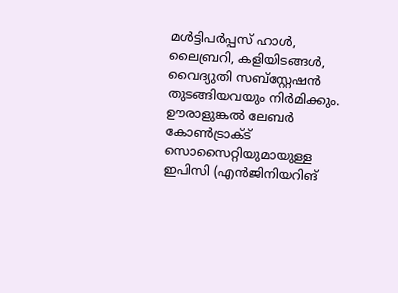മൾട്ടിപർപ്പസ്‌ ഹാൾ, ലൈബ്രറി, കളിയിടങ്ങൾ, വൈദ്യുതി സബ്‌സ്റ്റേഷൻ തുടങ്ങിയവയും നിർമിക്കും. ഉ‍ൗരാളുങ്കൽ ലേബർ കോൺട്രാക്‌ട്‌ സൊസൈറ്റിയുമായുള്ള ഇപിസി (എൻജിനിയറിങ്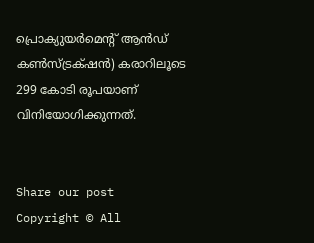പ്രൊക്യുയർമെന്റ്‌ ആൻഡ്‌ കൺസ്‌ട്രക്‌ഷൻ) കരാറിലൂടെ 299 കോടി രൂപയാണ്‌ വിനിയോഗിക്കുന്നത്‌.


Share our post
Copyright © All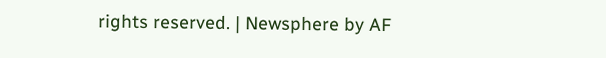rights reserved. | Newsphere by AF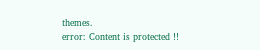themes.
error: Content is protected !!